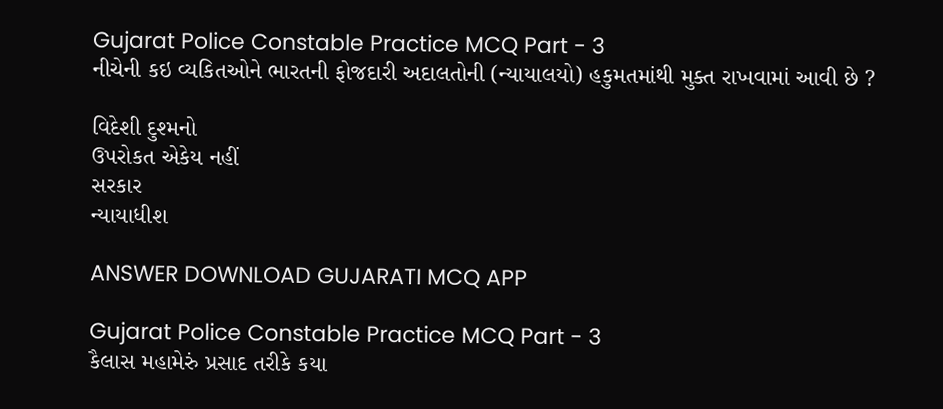Gujarat Police Constable Practice MCQ Part - 3
નીચેની કઇ વ્યકિતઓને ભારતની ફોજદારી અદાલતોની (ન્યાયાલયો) હકુમતમાંથી મુક્ત રાખવામાં આવી છે ?

વિદેશી દુશ્મનો
ઉપરોકત એકેય નહીં
સરકાર
ન્યાયાધીશ

ANSWER DOWNLOAD GUJARATI MCQ APP

Gujarat Police Constable Practice MCQ Part - 3
કૈલાસ મહામેરું પ્રસાદ તરીકે કયા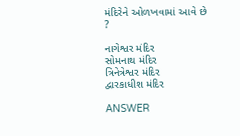મંદિરેને ઓળખવામાં આવે છે ?

નાગેશ્વર મંદિર
સોમનાથ મંદિર
ત્રિનેત્રેશ્વર મંદિર
દ્વારકાધીશ મંદિર

ANSWER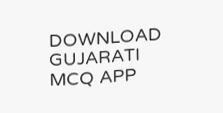DOWNLOAD GUJARATI MCQ APP